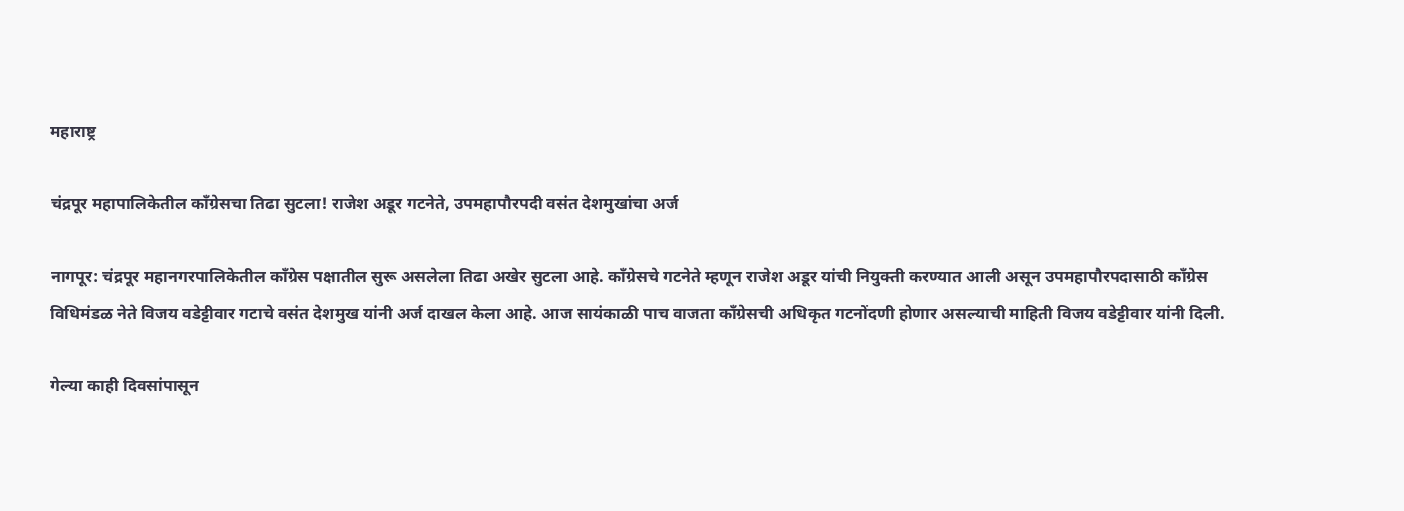महाराष्ट्र

चंद्रपूर महापालिकेतील काँग्रेसचा तिढा सुटला! राजेश अडूर गटनेते, उपमहापौरपदी वसंत देशमुखांचा अर्ज

नागपूर: चंद्रपूर महानगरपालिकेतील काँग्रेस पक्षातील सुरू असलेला तिढा अखेर सुटला आहे. काँग्रेसचे गटनेते म्हणून राजेश अडूर यांची नियुक्ती करण्यात आली असून उपमहापौरपदासाठी काँग्रेस विधिमंडळ नेते विजय वडेट्टीवार गटाचे वसंत देशमुख यांनी अर्ज दाखल केला आहे. आज सायंकाळी पाच वाजता काँग्रेसची अधिकृत गटनोंदणी होणार असल्याची माहिती विजय वडेट्टीवार यांनी दिली.

गेल्या काही दिवसांपासून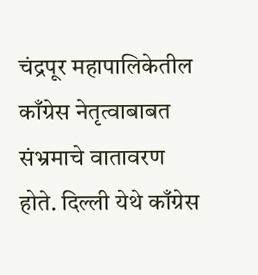चंद्रपूर महापालिकेतील काँग्रेस नेतृत्वाबाबत संभ्रमाचे वातावरण होते. दिल्ली येथे काँग्रेस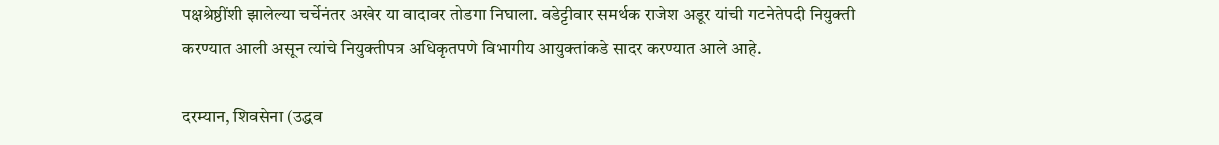पक्षश्रेष्ठींशी झालेल्या चर्चेनंतर अखेर या वादावर तोडगा निघाला. वडेट्टीवार समर्थक राजेश अडूर यांची गटनेतेपदी नियुक्ती करण्यात आली असून त्यांचे नियुक्तीपत्र अधिकृतपणे विभागीय आयुक्तांकडे सादर करण्यात आले आहे.

दरम्यान, शिवसेना (उद्धव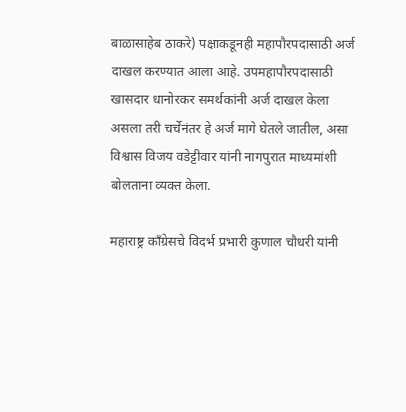बाळासाहेब ठाकरे) पक्षाकडूनही महापौरपदासाठी अर्ज दाखल करण्यात आला आहे. उपमहापौरपदासाठी खासदार धानोरकर समर्थकांनी अर्ज दाखल केला असला तरी चर्चेनंतर हे अर्ज मागे घेतले जातील, असा विश्वास विजय वडेट्टीवार यांनी नागपुरात माध्यमांशी बोलताना व्यक्त केला.

महाराष्ट्र काँग्रेसचे विदर्भ प्रभारी कुणाल चौधरी यांनी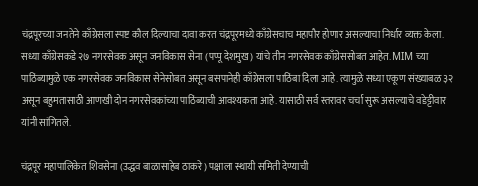चंद्रपूरच्या जनतेने काँग्रेसला स्पष्ट कौल दिल्याचा दावा करत चंद्रपूरमध्ये काँग्रेसचाच महापौर होणार असल्याचा निर्धार व्यक्त केला. सध्या काँग्रेसकडे २७ नगरसेवक असून जनविकास सेना (पप्पू देशमुख) यांचे तीन नगरसेवक काँग्रेससोबत आहेत. MIM च्या पाठिंब्यामुळे एक नगरसेवक जनविकास सेनेसोबत असून बसपानेही काँग्रेसला पाठिंबा दिला आहे. त्यामुळे सध्या एकूण संख्याबळ ३२ असून बहुमतासाठी आणखी दोन नगरसेवकांच्या पाठिंब्याची आवश्यकता आहे. यासाठी सर्व स्तरावर चर्चा सुरू असल्याचे वडेट्टीवार यांनी सांगितले.

चंद्रपूर महापालिकेत शिवसेना (उद्धव बाळासाहेब ठाकरे) पक्षाला स्थायी समिती देण्याची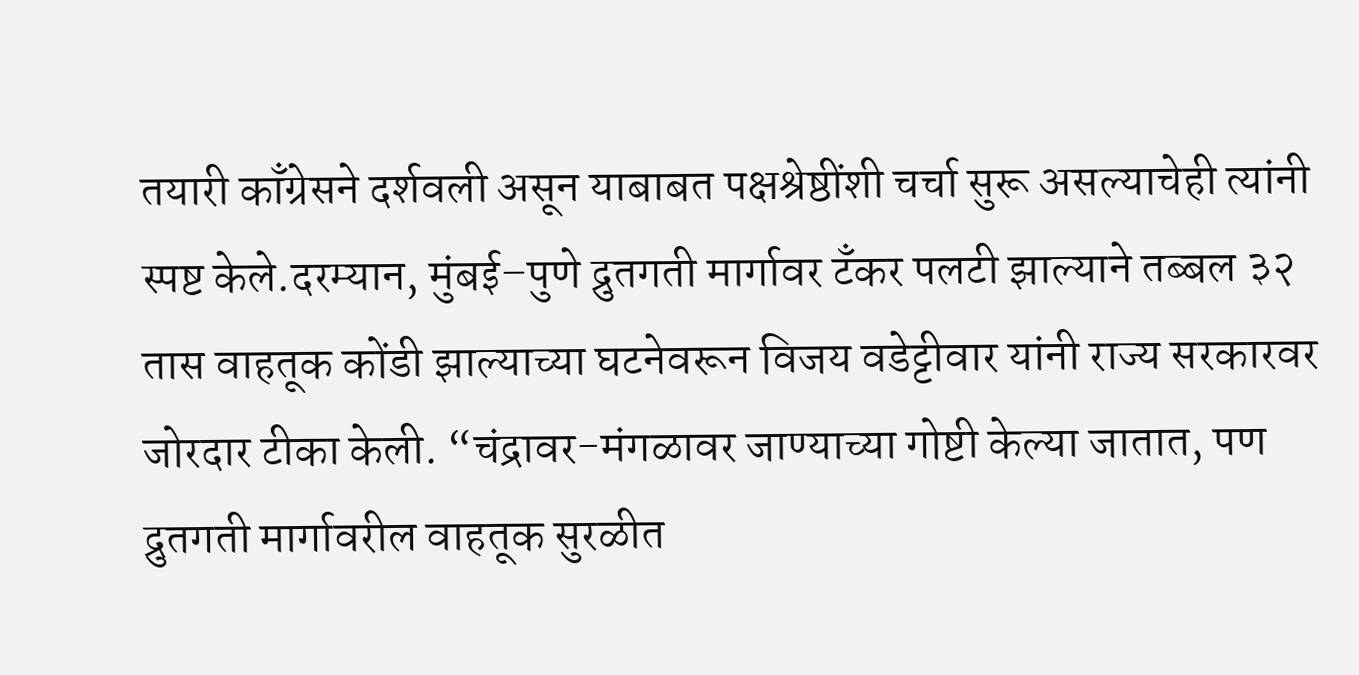तयारी काँग्रेसने दर्शवली असून याबाबत पक्षश्रेष्ठींशी चर्चा सुरू असल्याचेही त्यांनी स्पष्ट केले.दरम्यान, मुंबई–पुणे द्रुतगती मार्गावर टँकर पलटी झाल्याने तब्बल ३२ तास वाहतूक कोंडी झाल्याच्या घटनेवरून विजय वडेट्टीवार यांनी राज्य सरकारवर जोरदार टीका केली. “चंद्रावर-मंगळावर जाण्याच्या गोष्टी केल्या जातात, पण द्रुतगती मार्गावरील वाहतूक सुरळीत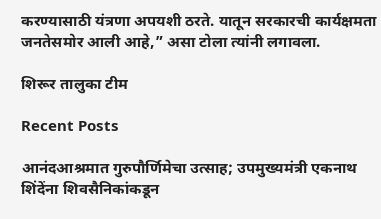करण्यासाठी यंत्रणा अपयशी ठरते. यातून सरकारची कार्यक्षमता जनतेसमोर आली आहे,” असा टोला त्यांनी लगावला.

शिरूर तालुका टीम

Recent Posts

आनंदआश्रमात गुरुपौर्णिमेचा उत्साह; उपमुख्यमंत्री एकनाथ शिंदेंना शिवसैनिकांकडून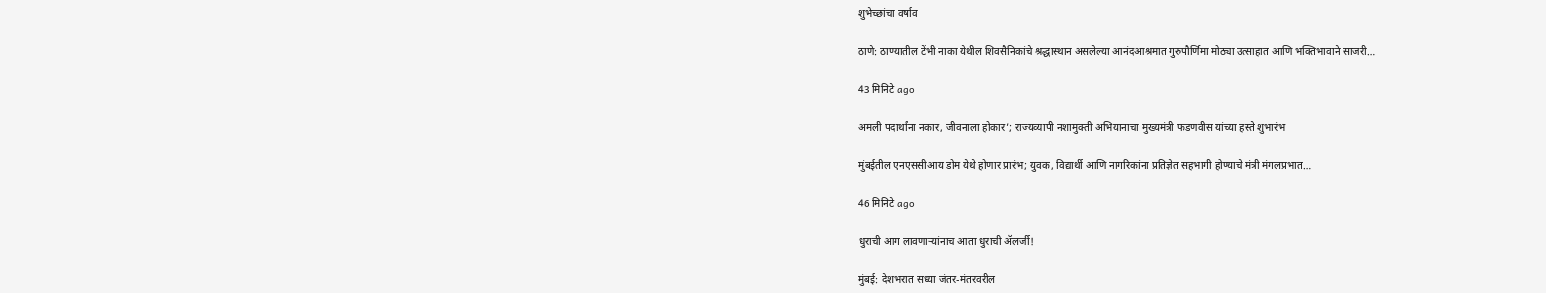शुभेच्छांचा वर्षाव

ठाणे: ठाण्यातील टेंभी नाका येथील शिवसैनिकांचे श्रद्धास्थान असलेल्या आनंदआश्रमात गुरुपौर्णिमा मोठ्या उत्साहात आणि भक्तिभावाने साजरी…

43 मिनिटे ago

अमली पदार्थांना नकार, जीवनाला होकार’; राज्यव्यापी नशामुक्ती अभियानाचा मुख्यमंत्री फडणवीस यांच्या हस्ते शुभारंभ

मुंबईतील एनएससीआय डोम येथे होणार प्रारंभ; युवक, विद्यार्थी आणि नागरिकांना प्रतिज्ञेत सहभागी होण्याचे मंत्री मंगलप्रभात…

46 मिनिटे ago

धुराची आग लावणाऱ्यांनाच आता धुराची ॲलर्जी!

मुंबई: देशभरात सध्या जंतर-मंतरवरील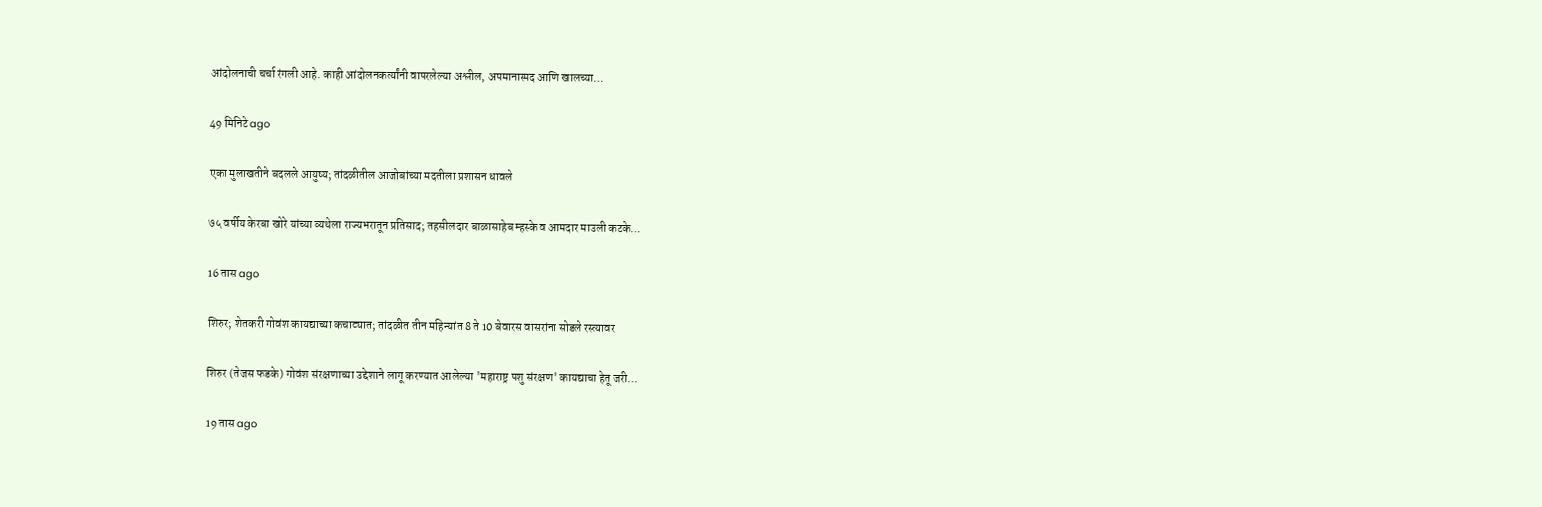आंदोलनाची चर्चा रंगली आहे. काही आंदोलनकर्त्यांनी वापरलेल्या अश्लील, अपमानास्पद आणि खालच्या…

49 मिनिटे ago

एका मुलाखतीने बदलले आयुष्य; तांदळीतील आजोबांच्या मदतीला प्रशासन धावले

७५ वर्षीय केरबा खोरे यांच्या व्यथेला राज्यभरातून प्रतिसाद; तहसीलदार बाळासाहेब म्हस्के व आमदार माउली कटके…

16 तास ago

शिरुर; शेतकरी गोवंश कायद्याच्या कचाट्यात; तांदळीत तीन महिन्यांत 8 ते 10 बेवारस वासरांना सोडले रस्त्यावर

शिरुर (तेजस फडके) गोवंश संरक्षणाच्या उद्देशाने लागू करण्यात आलेल्या 'महाराष्ट्र पशु संरक्षण' कायद्याचा हेतू जरी…

19 तास ago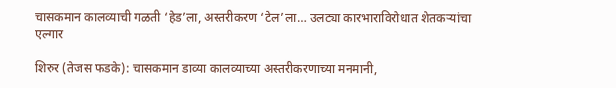चासकमान कालव्याची गळती ‘हेड’ला, अस्तरीकरण ‘टेल’ला… उलट्या कारभाराविरोधात शेतकऱ्यांचा एल्गार

शिरुर (तेजस फडके): चासकमान डाव्या कालव्याच्या अस्तरीकरणाच्या मनमानी,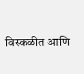विस्कळीत आणि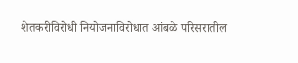शेतकरीविरोधी नियोजनाविरोधात आंबळे परिसरातील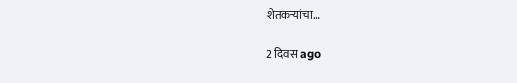शेतकऱ्यांचा…

2 दिवस ago